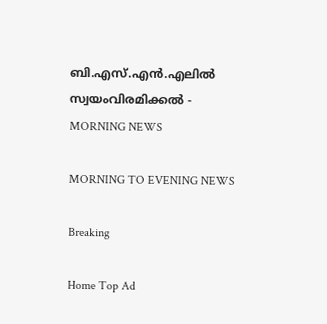ബി.എസ്.എൻ.എലില്‍ സ്വയംവിരമിക്കൽ - MORNING NEWS

MORNING TO EVENING NEWS

Breaking

Home Top Ad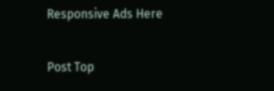Responsive Ads Here

Post Top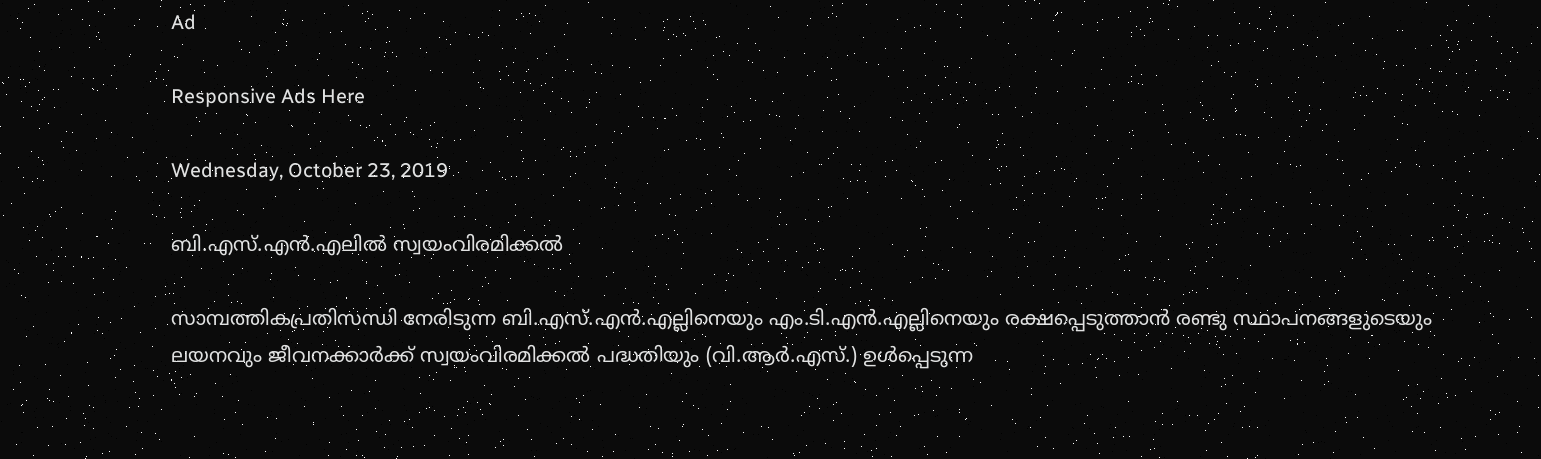Ad

Responsive Ads Here

Wednesday, October 23, 2019

ബി.എസ്.എൻ.എലില്‍ സ്വയംവിരമിക്കൽ

സാമ്പത്തികപ്രതിസന്ധി നേരിടുന്ന ബി.എസ്.എൻ.എല്ലിനെയും എം.ടി.എൻ.എല്ലിനെയും രക്ഷപ്പെടുത്താൻ രണ്ടു സ്ഥാപനങ്ങളുടെയും ലയനവും ജീവനക്കാർക്ക് സ്വയംവിരമിക്കൽ പദ്ധതിയും (വി.ആർ.എസ്.) ഉൾപ്പെടുന്ന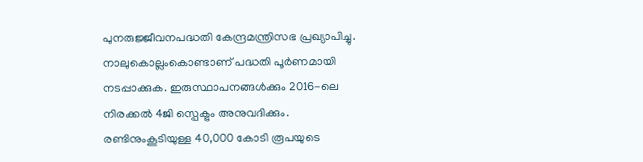പുനരുജ്ജീവനപദ്ധതി കേന്ദ്രമന്ത്രിസഭ പ്രഖ്യാപിച്ചു. നാലുകൊല്ലംകൊണ്ടാണ് പദ്ധതി പൂർണമായി നടപ്പാക്കുക. ഇരുസ്ഥാപനങ്ങൾക്കും 2016-ലെ നിരക്കൽ 4ജി സ്പെക്ട്രം അനുവദിക്കും. രണ്ടിനുംകൂടിയുള്ള 40,000 കോടി രൂപയുടെ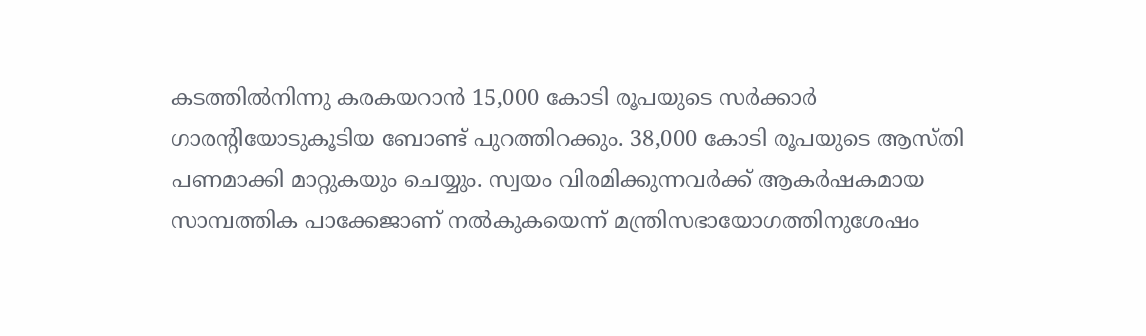കടത്തിൽനിന്നു കരകയറാൻ 15,000 കോടി രൂപയുടെ സർക്കാർ ഗാരന്റിയോടുകൂടിയ ബോണ്ട് പുറത്തിറക്കും. 38,000 കോടി രൂപയുടെ ആസ്തി പണമാക്കി മാറ്റുകയും ചെയ്യും. സ്വയം വിരമിക്കുന്നവർക്ക് ആകർഷകമായ സാമ്പത്തിക പാക്കേജാണ് നൽകുകയെന്ന് മന്ത്രിസഭായോഗത്തിനുശേഷം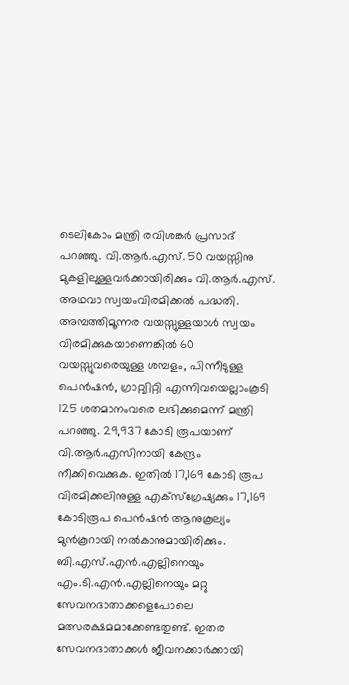ടെലികോം മന്ത്രി രവിശങ്കർ പ്രസാദ് പറഞ്ഞു. വി.ആർ.എസ്. 50 വയസ്സിനു മുകളിലുള്ളവർക്കായിരിക്കും വി.ആർ.എസ്. അഥവാ സ്വയംവിരമിക്കൽ പദ്ധതി. അമ്പത്തിമൂന്നര വയസ്സുള്ളയാൾ സ്വയം വിരമിക്കുകയാണെങ്കിൽ 60 വയസ്സുവരെയുള്ള ശമ്പളം, പിന്നീടുള്ള പെൻഷൻ, ഗ്രാറ്റ്വിറ്റി എന്നിവയെല്ലാംകൂടി 125 ശതമാനംവരെ ലഭിക്കുമെന്ന് മന്ത്രി പറഞ്ഞു. 29,937 കോടി രൂപയാണ് വി.ആർ.എസിനായി കേന്ദ്രം നീക്കിവെക്കുക. ഇതിൽ 17,169 കോടി രൂപ വിരമിക്കലിനുള്ള എക്സ്ഗ്രേഷ്യക്കും 17,169 കോടിരൂപ പെൻഷൻ ആനുകൂല്യം മുൻകൂറായി നൽകാനുമായിരിക്കും. ബി.എസ്.എൻ.എല്ലിനെയും എം.ടി.എൻ.എല്ലിനെയും മറ്റു സേവനദാതാക്കളെപോലെ മത്സരക്ഷമമാക്കേണ്ടതുണ്ട്. ഇതര സേവനദാതാക്കൾ ജീവനക്കാർക്കായി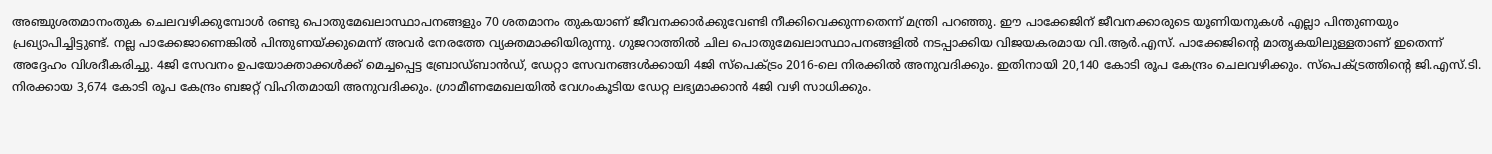അഞ്ചുശതമാനംതുക ചെലവഴിക്കുമ്പോൾ രണ്ടു പൊതുമേഖലാസ്ഥാപനങ്ങളും 70 ശതമാനം തുകയാണ് ജീവനക്കാർക്കുവേണ്ടി നീക്കിവെക്കുന്നതെന്ന് മന്ത്രി പറഞ്ഞു. ഈ പാക്കേജിന് ജീവനക്കാരുടെ യൂണിയനുകൾ എല്ലാ പിന്തുണയും പ്രഖ്യാപിച്ചിട്ടുണ്ട്. നല്ല പാക്കേജാണെങ്കിൽ പിന്തുണയ്ക്കുമെന്ന് അവർ നേരത്തേ വ്യക്തമാക്കിയിരുന്നു. ഗുജറാത്തിൽ ചില പൊതുമേഖലാസ്ഥാപനങ്ങളിൽ നടപ്പാക്കിയ വിജയകരമായ വി.ആർ.എസ്. പാക്കേജിന്റെ മാതൃകയിലുള്ളതാണ് ഇതെന്ന് അദ്ദേഹം വിശദീകരിച്ചു. 4ജി സേവനം ഉപയോക്താക്കൾക്ക് മെച്ചപ്പെട്ട ബ്രോഡ്ബാൻഡ്, ഡേറ്റാ സേവനങ്ങൾക്കായി 4ജി സ്പെക്ട്രം 2016-ലെ നിരക്കിൽ അനുവദിക്കും. ഇതിനായി 20,140 കോടി രൂപ കേന്ദ്രം ചെലവഴിക്കും. സ്പെക്ട്രത്തിന്റെ ജി.എസ്.ടി. നിരക്കായ 3,674 കോടി രൂപ കേന്ദ്രം ബജറ്റ് വിഹിതമായി അനുവദിക്കും. ഗ്രാമീണമേഖലയിൽ വേഗംകൂടിയ ഡേറ്റ ലഭ്യമാക്കാൻ 4ജി വഴി സാധിക്കും.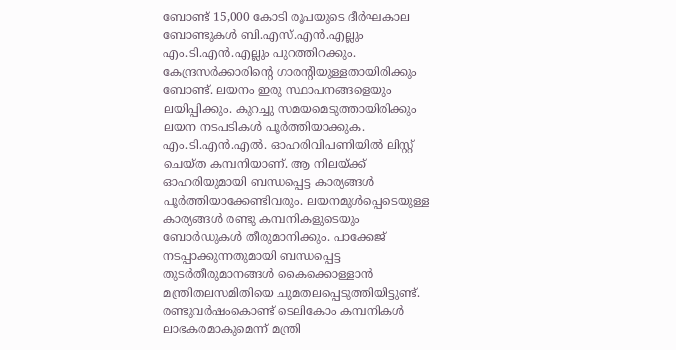ബോണ്ട് 15,000 കോടി രൂപയുടെ ദീർഘകാല ബോണ്ടുകൾ ബി.എസ്.എൻ.എല്ലും എം.ടി.എൻ.എല്ലും പുറത്തിറക്കും. കേന്ദ്രസർക്കാരിന്റെ ഗാരന്റിയുള്ളതായിരിക്കും ബോണ്ട്. ലയനം ഇരു സ്ഥാപനങ്ങളെയും ലയിപ്പിക്കും. കുറച്ചു സമയമെടുത്തായിരിക്കും ലയന നടപടികൾ പൂർത്തിയാക്കുക. എം.ടി.എൻ.എൽ. ഓഹരിവിപണിയിൽ ലിസ്റ്റ് ചെയ്ത കമ്പനിയാണ്. ആ നിലയ്ക്ക് ഓഹരിയുമായി ബന്ധപ്പെട്ട കാര്യങ്ങൾ പൂർത്തിയാക്കേണ്ടിവരും. ലയനമുൾപ്പെടെയുള്ള കാര്യങ്ങൾ രണ്ടു കമ്പനികളുടെയും ബോർഡുകൾ തീരുമാനിക്കും. പാക്കേജ് നടപ്പാക്കുന്നതുമായി ബന്ധപ്പെട്ട തുടർതീരുമാനങ്ങൾ കൈക്കൊള്ളാൻ മന്ത്രിതലസമിതിയെ ചുമതലപ്പെടുത്തിയിട്ടുണ്ട്. രണ്ടുവർഷംകൊണ്ട് ടെലികോം കമ്പനികൾ ലാഭകരമാകുമെന്ന് മന്ത്രി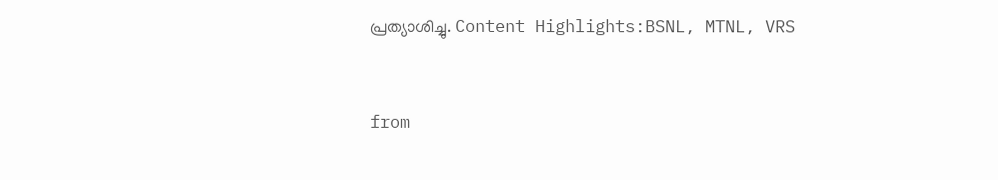പ്രത്യാശിച്ചു. Content Highlights:BSNL, MTNL, VRS


from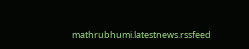mathrubhumi.latestnews.rssfeed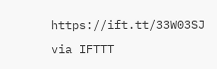https://ift.tt/33W03SJ
via IFTTT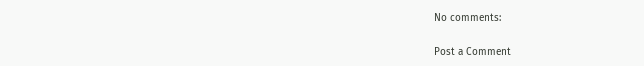No comments:

Post a Comment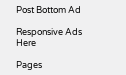Post Bottom Ad

Responsive Ads Here

Pages